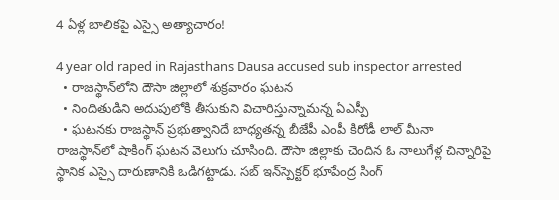4 ఏళ్ల బాలికపై ఎస్సై అత్యాచారం!

4 year old raped in Rajasthans Dausa accused sub inspector arrested
  • రాజస్థాన్‌లోని దౌసా జిల్లాలో శుక్రవారం ఘటన
  • నిందితుడిని అదుపులోకి తీసుకుని విచారిస్తున్నామన్న ఏఎస్పీ
  • ఘటనకు రాజస్థాన్ ప్రభుత్వానిదే బాధ్యతన్న బీజేపీ ఎంపీ కిరోడీ లాల్ మీనా
రాజస్థాన్‌లో షాకింగ్ ఘటన వెలుగు చూసింది. దౌసా జిల్లాకు చెందిన ఓ నాలుగేళ్ల చిన్నారిపై స్థానిక ఎస్సై దారుణానికి ఒడిగట్టాడు. సబ్ ఇన్‌స్పెక్టర్ భూపేంద్ర సింగ్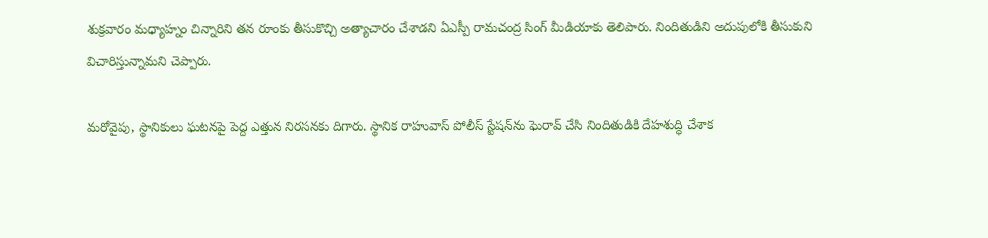శుక్రవారం మధ్యాహ్నం చిన్నారిని తన రూంకు తీసుకొచ్చి అత్యాచారం చేశాడని ఏఎస్పీ రామచంద్ర సింగ్ మీడియాకు తెలిపారు. నిందితుడిని అదుపులోకి తీసుకుని విచారిస్తున్నామని చెప్పారు.

మరోవైపు, స్థానికులు ఘటనపై పెద్ద ఎత్తున నిరసనకు దిగారు. స్థానిక రాహువాస్ పోలీస్ స్టేషన్‌ను ఘెరావ్ చేసి నిందితుడికి దేహశుద్ధి చేశాక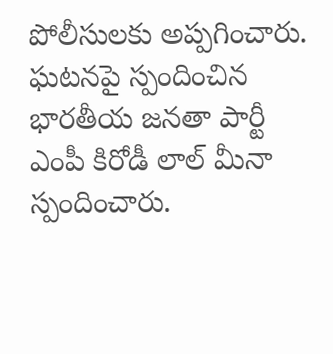పోలీసులకు అప్పగించారు. ఘటనపై స్పందించిన భారతీయ జనతా పార్టీ ఎంపీ కిరోడీ లాల్ మీనా స్పందించారు.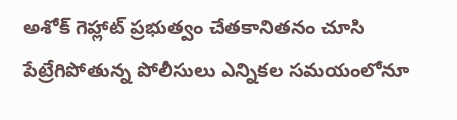అశోక్ గెహ్లాట్ ప్రభుత్వం చేతకానితనం చూసి పేట్రేగిపోతున్న పోలీసులు ఎన్నికల సమయంలోనూ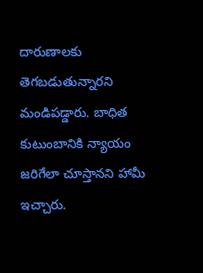దారుణాలకు తెగబడుతున్నారని మండిపడ్డారు. బాధిత కుటుంబానికి న్యాయం జరిగేలా చూస్తానని హామీ ఇచ్చారు.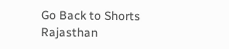Go Back to Shorts
Rajasthan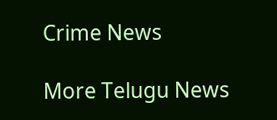Crime News

More Telugu News